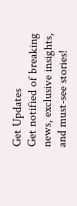Get Updates
Get notified of breaking news, exclusive insights, and must-see stories!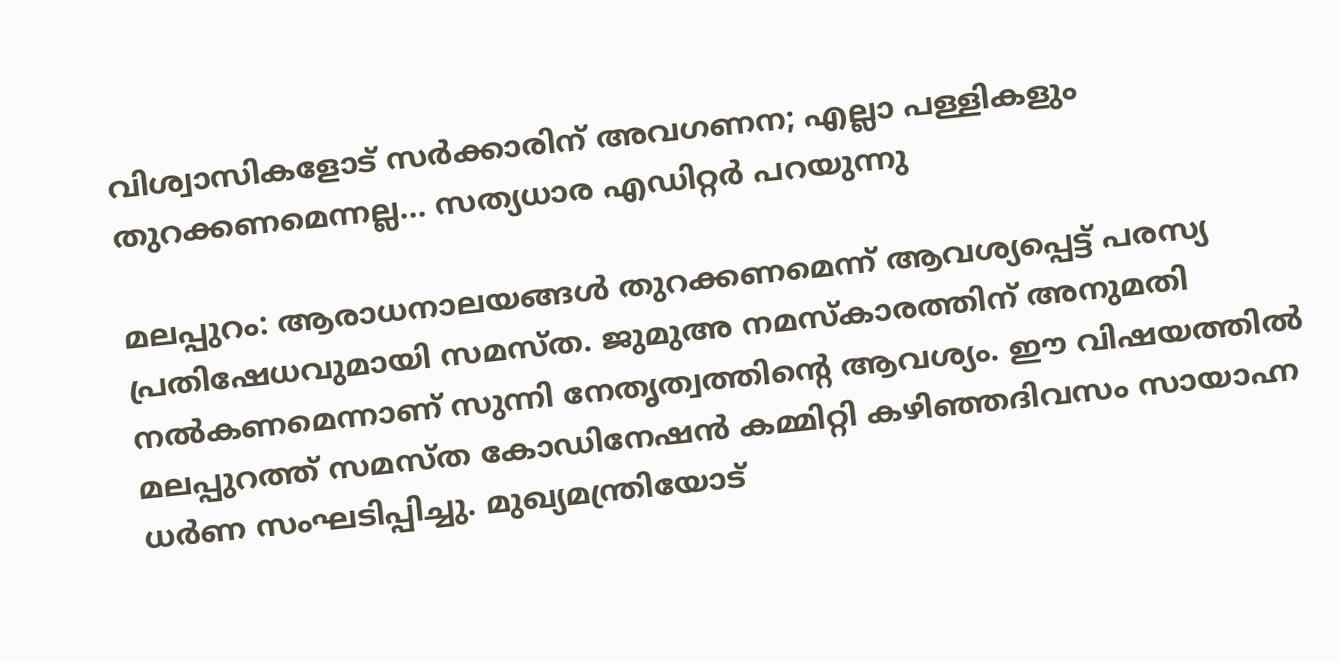വിശ്വാസികളോട് സര്‍ക്കാരിന് അവഗണന; എല്ലാ പള്ളികളും തുറക്കണമെന്നല്ല... സത്യധാര എഡിറ്റര്‍ പറയുന്നു

മലപ്പുറം: ആരാധനാലയങ്ങള്‍ തുറക്കണമെന്ന് ആവശ്യപ്പെട്ട് പരസ്യ പ്രതിഷേധവുമായി സമസ്ത. ജുമുഅ നമസ്‌കാരത്തിന് അനുമതി നല്‍കണമെന്നാണ് സുന്നി നേതൃത്വത്തിന്റെ ആവശ്യം. ഈ വിഷയത്തില്‍ മലപ്പുറത്ത് സമസ്ത കോഡിനേഷന്‍ കമ്മിറ്റി കഴിഞ്ഞദിവസം സായാഹ്ന ധര്‍ണ സംഘടിപ്പിച്ചു. മുഖ്യമന്ത്രിയോട്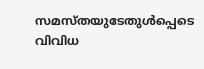സമസ്തയുടേതുള്‍പ്പെടെ വിവിധ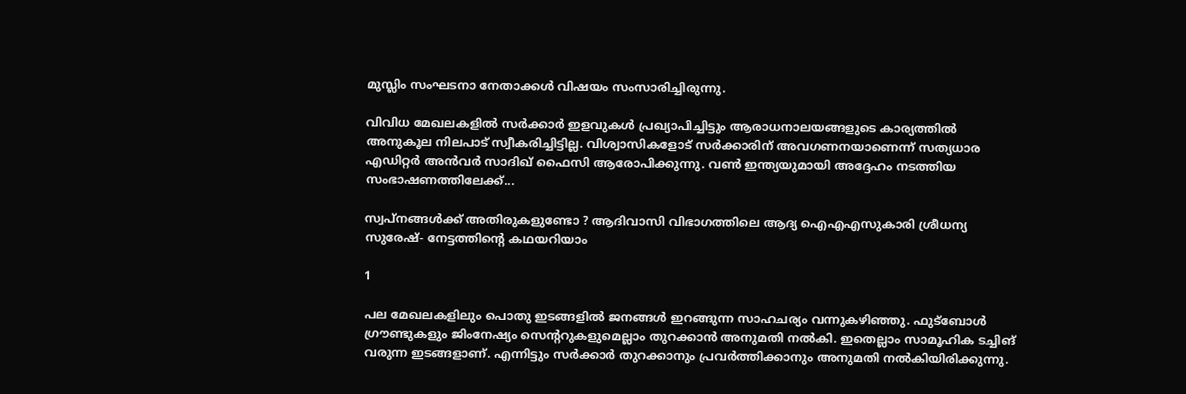മുസ്ലിം സംഘടനാ നേതാക്കള്‍ വിഷയം സംസാരിച്ചിരുന്നു.

വിവിധ മേഖലകളില്‍ സര്‍ക്കാര്‍ ഇളവുകള്‍ പ്രഖ്യാപിച്ചിട്ടും ആരാധനാലയങ്ങളുടെ കാര്യത്തില്‍ അനുകൂല നിലപാട് സ്വീകരിച്ചിട്ടില്ല. വിശ്വാസികളോട് സര്‍ക്കാരിന് അവഗണനയാണെന്ന് സത്യധാര എഡിറ്റര്‍ അന്‍വര്‍ സാദിഖ് ഫൈസി ആരോപിക്കുന്നു. വണ്‍ ഇന്ത്യയുമായി അദ്ദേഹം നടത്തിയ സംഭാഷണത്തിലേക്ക്...

സ്വപ്നങ്ങൾക്ക് അതിരുകളുണ്ടോ ? ആദിവാസി വിഭാഗത്തിലെ ആദ്യ ഐഎഎസുകാരി ശ്രീധന്യ സുരേഷ്- നേട്ടത്തിന്റെ കഥയറിയാം

1

പല മേഖലകളിലും പൊതു ഇടങ്ങളില്‍ ജനങ്ങള്‍ ഇറങ്ങുന്ന സാഹചര്യം വന്നുകഴിഞ്ഞു. ഫുട്‌ബോള്‍ ഗ്രൗണ്ടുകളും ജിംനേഷ്യം സെന്ററുകളുമെല്ലാം തുറക്കാന്‍ അനുമതി നല്‍കി. ഇതെല്ലാം സാമൂഹിക ടച്ചിങ് വരുന്ന ഇടങ്ങളാണ്. എന്നിട്ടും സര്‍ക്കാര്‍ തുറക്കാനും പ്രവര്‍ത്തിക്കാനും അനുമതി നല്‍കിയിരിക്കുന്നു.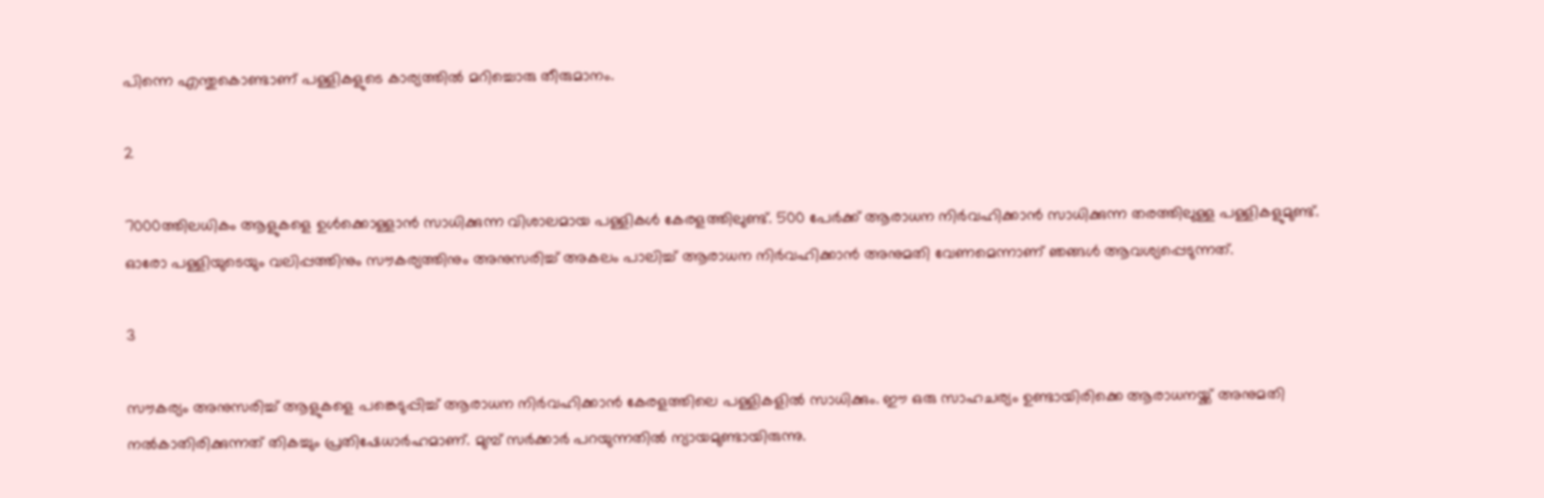പിന്നെ എന്തുകൊണ്ടാണ് പള്ളികളുടെ കാര്യത്തില്‍ മറിച്ചൊരു തീരുമാനം.

2

7000ത്തിലധികം ആളുകളെ ഉള്‍ക്കൊള്ളാന്‍ സാധിക്കുന്ന വിശാലമായ പള്ളികള്‍ കേരളത്തിലുണ്ട്. 500 പേര്‍ക്ക് ആരാധന നിര്‍വഹിക്കാന്‍ സാധിക്കുന്ന തരത്തിലുള്ള പള്ളികളുമുണ്ട്. ഓരോ പള്ളിയുടെയും വലിപ്പത്തിനും സൗകര്യത്തിനും അനുസരിച്ച് അകലം പാലിച്ച് ആരാധന നിര്‍വഹിക്കാന്‍ അനുമതി വേണമെന്നാണ് ഞങ്ങള്‍ ആവശ്യപ്പെടുന്നത്.

3

സൗകര്യം അനുസരിച്ച് ആളുകളെ പങ്കെടുപ്പിച്ച് ആരാധന നിര്‍വഹിക്കാന്‍ കേരളത്തിലെ പള്ളികളില്‍ സാധിക്കും. ഈ ഒരു സാഹചര്യം ഉണ്ടായിരിക്കെ ആരാധനയ്ക്ക് അനുമതി നല്‍കാതിരിക്കുന്നത് തികച്ചും പ്രതിഷേധാര്‍ഹമാണ്. മുമ്പ് സര്‍ക്കാര്‍ പറയുന്നതില്‍ ന്യായമുണ്ടായിരുന്നു.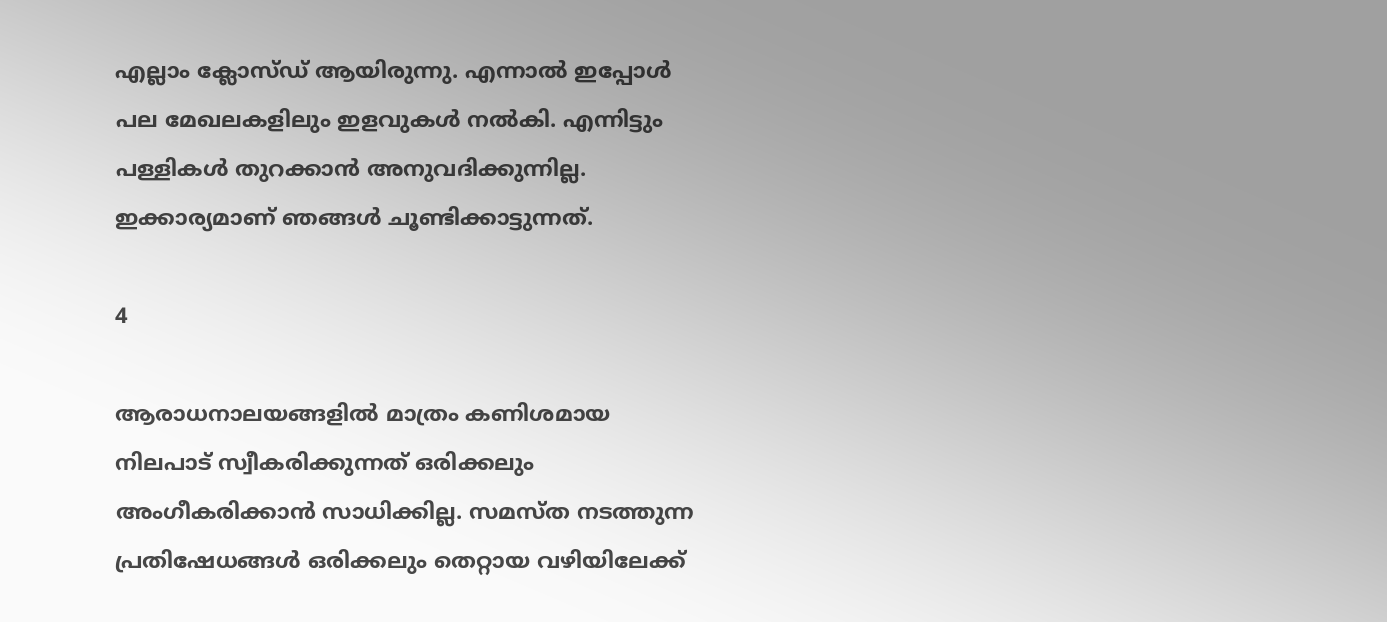എല്ലാം ക്ലോസ്ഡ് ആയിരുന്നു. എന്നാല്‍ ഇപ്പോള്‍ പല മേഖലകളിലും ഇളവുകള്‍ നല്‍കി. എന്നിട്ടും പള്ളികള്‍ തുറക്കാന്‍ അനുവദിക്കുന്നില്ല. ഇക്കാര്യമാണ് ഞങ്ങള്‍ ചൂണ്ടിക്കാട്ടുന്നത്.

4

ആരാധനാലയങ്ങളില്‍ മാത്രം കണിശമായ നിലപാട് സ്വീകരിക്കുന്നത് ഒരിക്കലും അംഗീകരിക്കാന്‍ സാധിക്കില്ല. സമസ്ത നടത്തുന്ന പ്രതിഷേധങ്ങള്‍ ഒരിക്കലും തെറ്റായ വഴിയിലേക്ക്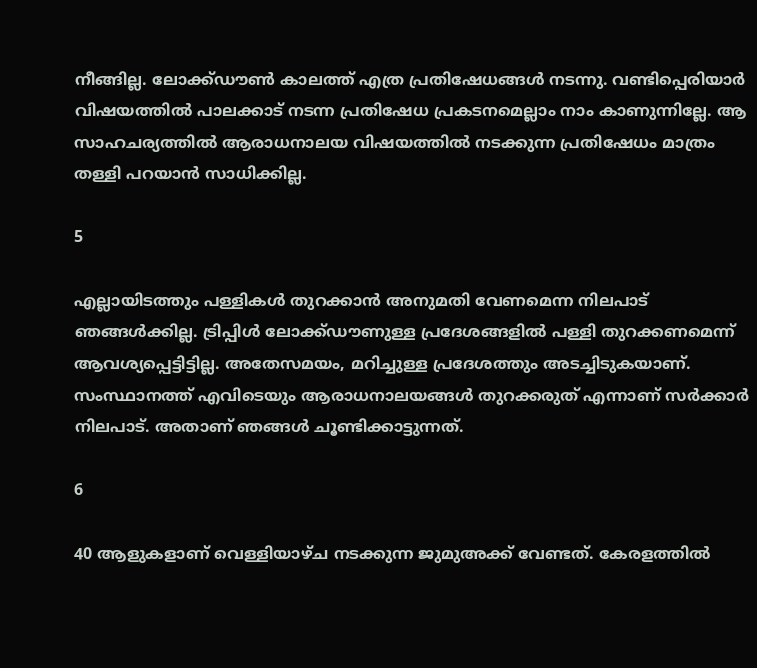നീങ്ങില്ല. ലോക്ക്ഡൗണ്‍ കാലത്ത് എത്ര പ്രതിഷേധങ്ങള്‍ നടന്നു. വണ്ടിപ്പെരിയാര്‍ വിഷയത്തില്‍ പാലക്കാട് നടന്ന പ്രതിഷേധ പ്രകടനമെല്ലാം നാം കാണുന്നില്ലേ. ആ സാഹചര്യത്തില്‍ ആരാധനാലയ വിഷയത്തില്‍ നടക്കുന്ന പ്രതിഷേധം മാത്രം തള്ളി പറയാന്‍ സാധിക്കില്ല.

5

എല്ലായിടത്തും പള്ളികള്‍ തുറക്കാന്‍ അനുമതി വേണമെന്ന നിലപാട് ഞങ്ങള്‍ക്കില്ല. ട്രിപ്പിള്‍ ലോക്ക്ഡൗണുള്ള പ്രദേശങ്ങളില്‍ പള്ളി തുറക്കണമെന്ന് ആവശ്യപ്പെട്ടിട്ടില്ല. അതേസമയം, മറിച്ചുള്ള പ്രദേശത്തും അടച്ചിടുകയാണ്. സംസ്ഥാനത്ത് എവിടെയും ആരാധനാലയങ്ങള്‍ തുറക്കരുത് എന്നാണ് സര്‍ക്കാര്‍ നിലപാട്. അതാണ് ഞങ്ങള്‍ ചൂണ്ടിക്കാട്ടുന്നത്.

6

40 ആളുകളാണ് വെള്ളിയാഴ്ച നടക്കുന്ന ജുമുഅക്ക് വേണ്ടത്. കേരളത്തില്‍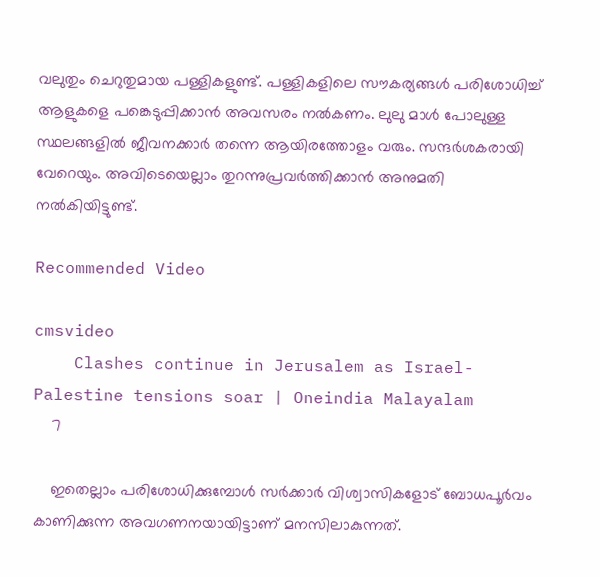വലുതും ചെറുതുമായ പള്ളികളുണ്ട്. പള്ളികളിലെ സൗകര്യങ്ങള്‍ പരിശോധിച്ച് ആളുകളെ പങ്കെടുപ്പിക്കാന്‍ അവസരം നല്‍കണം. ലുലു മാള്‍ പോലുള്ള സ്ഥലങ്ങളില്‍ ജീവനക്കാര്‍ തന്നെ ആയിരത്തോളം വരും. സന്ദര്‍ശകരായി വേറെയും. അവിടെയെല്ലാം തുറന്നുപ്രവര്‍ത്തിക്കാന്‍ അനുമതി നല്‍കിയിട്ടുണ്ട്.

Recommended Video

cmsvideo
    Clashes continue in Jerusalem as Israel-Palestine tensions soar | Oneindia Malayalam
    7

    ഇതെല്ലാം പരിശോധിക്കുമ്പോള്‍ സര്‍ക്കാര്‍ വിശ്വാസികളോട് ബോധപൂര്‍വം കാണിക്കുന്ന അവഗണനയായിട്ടാണ് മനസിലാകുന്നത്.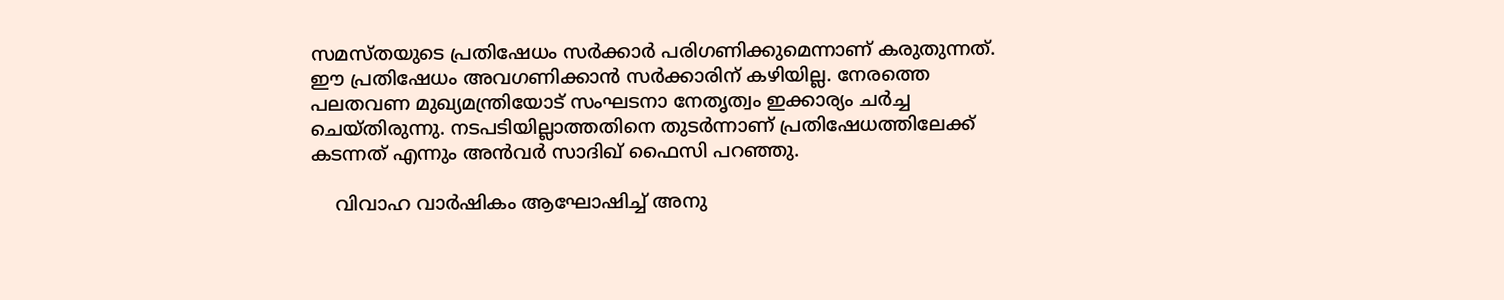സമസ്തയുടെ പ്രതിഷേധം സര്‍ക്കാര്‍ പരിഗണിക്കുമെന്നാണ് കരുതുന്നത്. ഈ പ്രതിഷേധം അവഗണിക്കാന്‍ സര്‍ക്കാരിന് കഴിയില്ല. നേരത്തെ പലതവണ മുഖ്യമന്ത്രിയോട് സംഘടനാ നേതൃത്വം ഇക്കാര്യം ചര്‍ച്ച ചെയ്തിരുന്നു. നടപടിയില്ലാത്തതിനെ തുടര്‍ന്നാണ് പ്രതിഷേധത്തിലേക്ക് കടന്നത് എന്നും അന്‍വര്‍ സാദിഖ് ഫൈസി പറഞ്ഞു.

    വിവാഹ വാർഷികം ആഘോഷിച്ച് അനു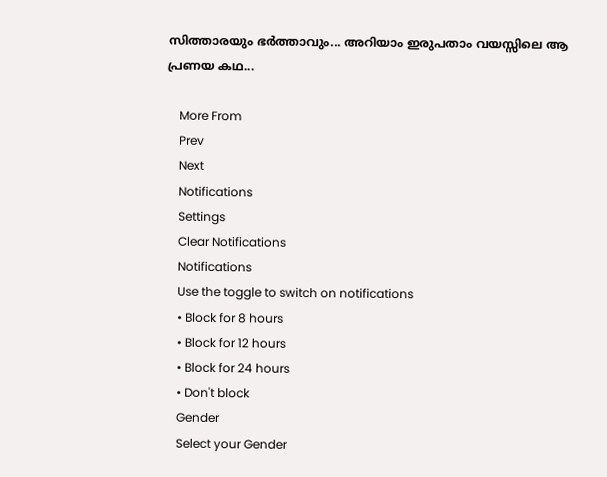സിത്താരയും ഭർത്താവും... അറിയാം ഇരുപതാം വയസ്സിലെ ആ പ്രണയ കഥ...

    More From
    Prev
    Next
    Notifications
    Settings
    Clear Notifications
    Notifications
    Use the toggle to switch on notifications
    • Block for 8 hours
    • Block for 12 hours
    • Block for 24 hours
    • Don't block
    Gender
    Select your Gender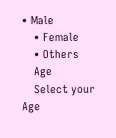• Male
    • Female
    • Others
    Age
    Select your Age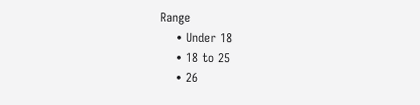Range
    • Under 18
    • 18 to 25
    • 26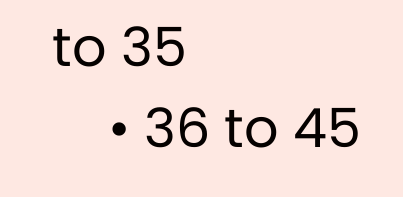to 35
    • 36 to 45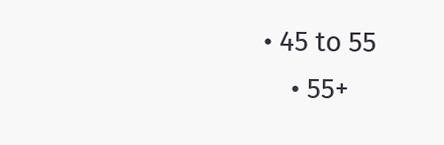• 45 to 55
    • 55+